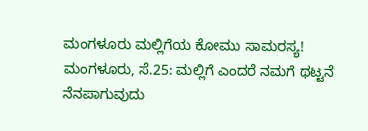ಮಂಗಳೂರು ಮಲ್ಲಿಗೆಯ ಕೋಮು ಸಾಮರಸ್ಯ!
ಮಂಗಳೂರು, ಸೆ.25: ಮಲ್ಲಿಗೆ ಎಂದರೆ ನಮಗೆ ಥಟ್ಟನೆ ನೆನಪಾಗುವುದು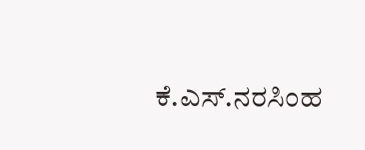ಕೆ.ಎಸ್.ನರಸಿಂಹ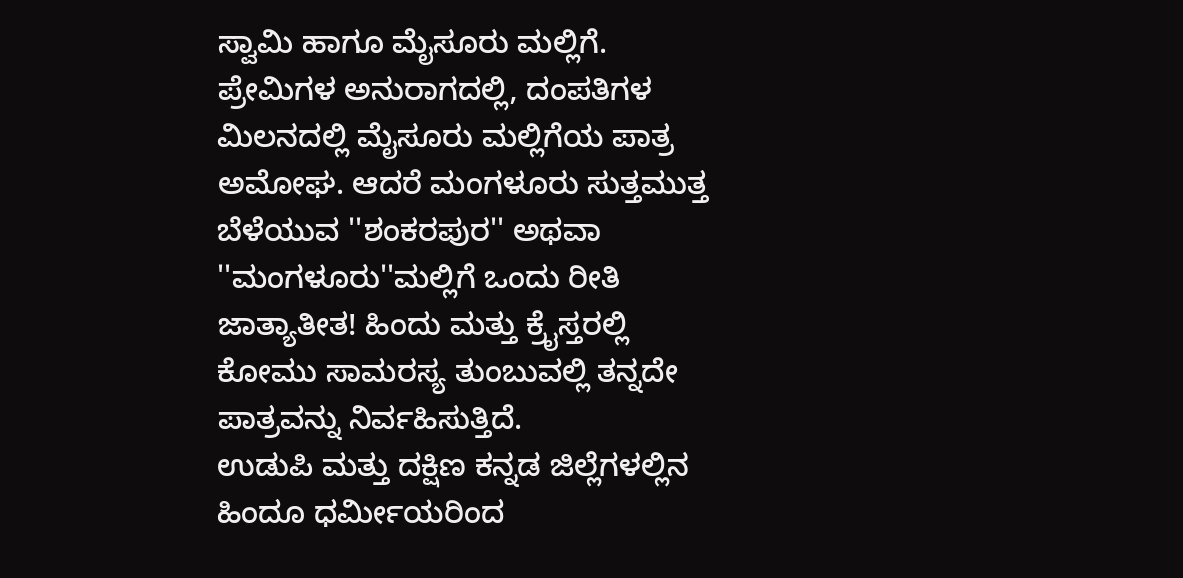ಸ್ವಾಮಿ ಹಾಗೂ ಮೈಸೂರು ಮಲ್ಲಿಗೆ. ಪ್ರೇಮಿಗಳ ಅನುರಾಗದಲ್ಲಿ, ದಂಪತಿಗಳ ಮಿಲನದಲ್ಲಿ ಮೈಸೂರು ಮಲ್ಲಿಗೆಯ ಪಾತ್ರ ಅಮೋಘ. ಆದರೆ ಮಂಗಳೂರು ಸುತ್ತಮುತ್ತ ಬೆಳೆಯುವ ''ಶಂಕರಪುರ'' ಅಥವಾ ''ಮಂಗಳೂರು''ಮಲ್ಲಿಗೆ ಒಂದು ರೀತಿ ಜಾತ್ಯಾತೀತ! ಹಿಂದು ಮತ್ತು ಕ್ರೈಸ್ತರಲ್ಲಿ ಕೋಮು ಸಾಮರಸ್ಯ ತುಂಬುವಲ್ಲಿ ತನ್ನದೇ ಪಾತ್ರವನ್ನು ನಿರ್ವಹಿಸುತ್ತಿದೆ.
ಉಡುಪಿ ಮತ್ತು ದಕ್ಷಿಣ ಕನ್ನಡ ಜಿಲ್ಲೆಗಳಲ್ಲಿನ ಹಿಂದೂ ಧರ್ಮೀಯರಿಂದ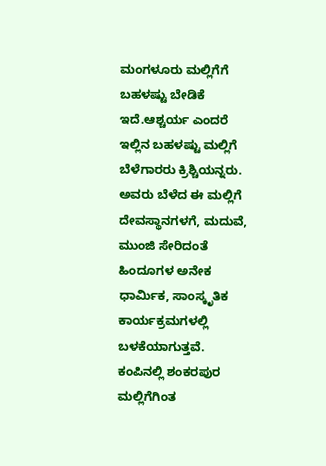ಮಂಗಳೂರು ಮಲ್ಲಿಗೆಗೆ ಬಹಳಷ್ಟು ಬೇಡಿಕೆ ಇದೆ.ಆಶ್ಚರ್ಯ ಎಂದರೆ ಇಲ್ಲಿನ ಬಹಳಷ್ಟು ಮಲ್ಲಿಗೆ ಬೆಳೆಗಾರರು ಕ್ರಿಶ್ಚಿಯನ್ನರು. ಅವರು ಬೆಳೆದ ಈ ಮಲ್ಲಿಗೆ ದೇವಸ್ಥಾನಗಳಗೆ, ಮದುವೆ, ಮುಂಜಿ ಸೇರಿದಂತೆ ಹಿಂದೂಗಳ ಅನೇಕ ಧಾರ್ಮಿಕ, ಸಾಂಸ್ಕೃತಿಕ ಕಾರ್ಯಕ್ರಮಗಳಲ್ಲಿ ಬಳಕೆಯಾಗುತ್ತವೆ. ಕಂಪಿನಲ್ಲಿ ಶಂಕರಪುರ ಮಲ್ಲಿಗೆಗಿಂತ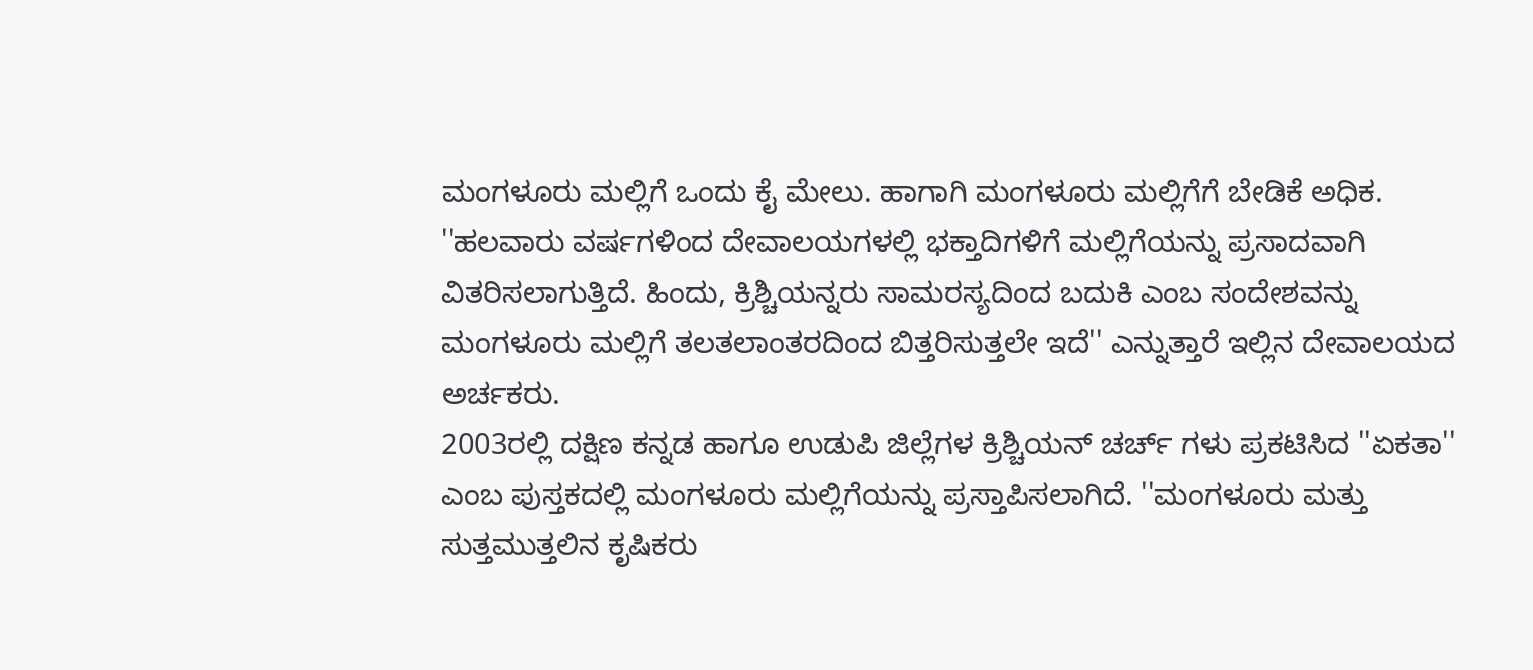ಮಂಗಳೂರು ಮಲ್ಲಿಗೆ ಒಂದು ಕೈ ಮೇಲು. ಹಾಗಾಗಿ ಮಂಗಳೂರು ಮಲ್ಲಿಗೆಗೆ ಬೇಡಿಕೆ ಅಧಿಕ.
''ಹಲವಾರು ವರ್ಷಗಳಿಂದ ದೇವಾಲಯಗಳಲ್ಲಿ ಭಕ್ತಾದಿಗಳಿಗೆ ಮಲ್ಲಿಗೆಯನ್ನು ಪ್ರಸಾದವಾಗಿ ವಿತರಿಸಲಾಗುತ್ತಿದೆ. ಹಿಂದು, ಕ್ರಿಶ್ಚಿಯನ್ನರು ಸಾಮರಸ್ಯದಿಂದ ಬದುಕಿ ಎಂಬ ಸಂದೇಶವನ್ನು ಮಂಗಳೂರು ಮಲ್ಲಿಗೆ ತಲತಲಾಂತರದಿಂದ ಬಿತ್ತರಿಸುತ್ತಲೇ ಇದೆ'' ಎನ್ನುತ್ತಾರೆ ಇಲ್ಲಿನ ದೇವಾಲಯದ ಅರ್ಚಕರು.
2003ರಲ್ಲಿ ದಕ್ಷಿಣ ಕನ್ನಡ ಹಾಗೂ ಉಡುಪಿ ಜಿಲ್ಲೆಗಳ ಕ್ರಿಶ್ಚಿಯನ್ ಚರ್ಚ್ ಗಳು ಪ್ರಕಟಿಸಿದ ''ಏಕತಾ'' ಎಂಬ ಪುಸ್ತಕದಲ್ಲಿ ಮಂಗಳೂರು ಮಲ್ಲಿಗೆಯನ್ನು ಪ್ರಸ್ತಾಪಿಸಲಾಗಿದೆ. ''ಮಂಗಳೂರು ಮತ್ತು ಸುತ್ತಮುತ್ತಲಿನ ಕೃಷಿಕರು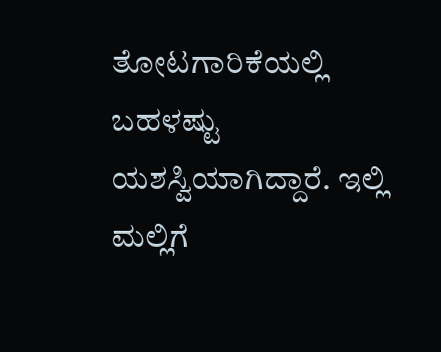ತೋಟಗಾರಿಕೆಯಲ್ಲಿ ಬಹಳಷ್ಟು ಯಶಸ್ವಿಯಾಗಿದ್ದಾರೆ. ಇಲ್ಲಿ ಮಲ್ಲಿಗೆ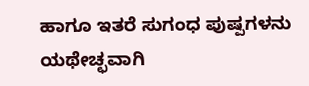ಹಾಗೂ ಇತರೆ ಸುಗಂಧ ಪುಷ್ಪಗಳನು ಯಥೇಚ್ಛವಾಗಿ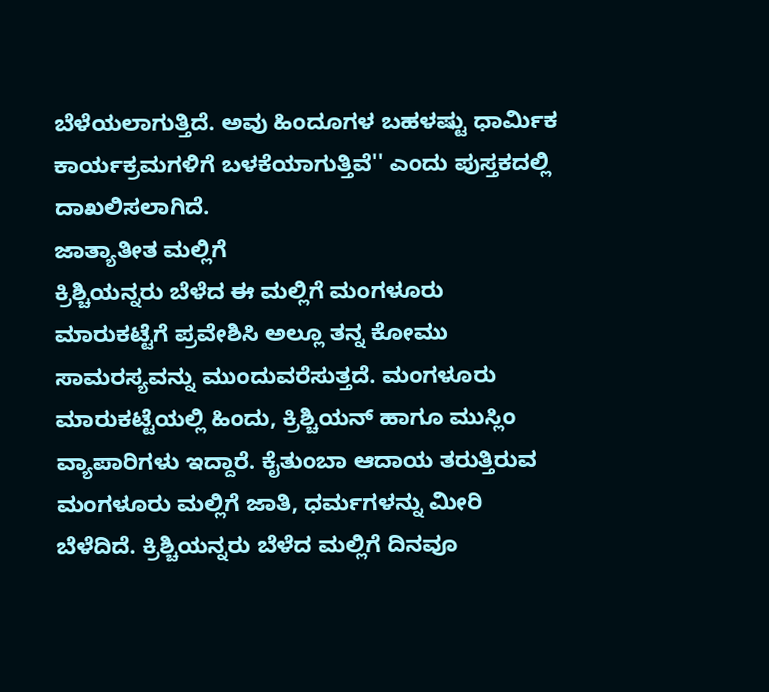ಬೆಳೆಯಲಾಗುತ್ತಿದೆ. ಅವು ಹಿಂದೂಗಳ ಬಹಳಷ್ಟು ಧಾರ್ಮಿಕ ಕಾರ್ಯಕ್ರಮಗಳಿಗೆ ಬಳಕೆಯಾಗುತ್ತಿವೆ'' ಎಂದು ಪುಸ್ತಕದಲ್ಲಿ ದಾಖಲಿಸಲಾಗಿದೆ.
ಜಾತ್ಯಾತೀತ ಮಲ್ಲಿಗೆ
ಕ್ರಿಶ್ಚಿಯನ್ನರು ಬೆಳೆದ ಈ ಮಲ್ಲಿಗೆ ಮಂಗಳೂರು ಮಾರುಕಟ್ಟೆಗೆ ಪ್ರವೇಶಿಸಿ ಅಲ್ಲೂ ತನ್ನ ಕೋಮು ಸಾಮರಸ್ಯವನ್ನು ಮುಂದುವರೆಸುತ್ತದೆ. ಮಂಗಳೂರು ಮಾರುಕಟ್ಟೆಯಲ್ಲಿ ಹಿಂದು, ಕ್ರಿಶ್ಚಿಯನ್ ಹಾಗೂ ಮುಸ್ಲಿಂ ವ್ಯಾಪಾರಿಗಳು ಇದ್ದಾರೆ. ಕೈತುಂಬಾ ಆದಾಯ ತರುತ್ತಿರುವ ಮಂಗಳೂರು ಮಲ್ಲಿಗೆ ಜಾತಿ, ಧರ್ಮಗಳನ್ನು ಮೀರಿ ಬೆಳೆದಿದೆ. ಕ್ರಿಶ್ಚಿಯನ್ನರು ಬೆಳೆದ ಮಲ್ಲಿಗೆ ದಿನವೂ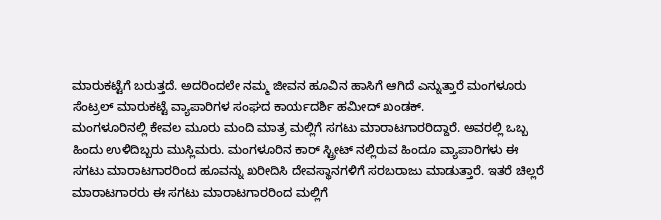ಮಾರುಕಟ್ಟೆಗೆ ಬರುತ್ತದೆ. ಅದರಿಂದಲೇ ನಮ್ಮ ಜೀವನ ಹೂವಿನ ಹಾಸಿಗೆ ಆಗಿದೆ ಎನ್ನುತ್ತಾರೆ ಮಂಗಳೂರು ಸೆಂಟ್ರಲ್ ಮಾರುಕಟ್ಟೆ ವ್ಯಾಪಾರಿಗಳ ಸಂಘದ ಕಾರ್ಯದರ್ಶಿ ಹಮೀದ್ ಖಂಡಕ್.
ಮಂಗಳೂರಿನಲ್ಲಿ ಕೇವಲ ಮೂರು ಮಂದಿ ಮಾತ್ರ ಮಲ್ಲಿಗೆ ಸಗಟು ಮಾರಾಟಗಾರರಿದ್ದಾರೆ. ಅವರಲ್ಲಿ ಒಬ್ಬ ಹಿಂದು ಉಳಿದಿಬ್ಬರು ಮುಸ್ಲಿಮರು. ಮಂಗಳೂರಿನ ಕಾರ್ ಸ್ಟ್ರೀಟ್ ನಲ್ಲಿರುವ ಹಿಂದೂ ವ್ಯಾಪಾರಿಗಳು ಈ ಸಗಟು ಮಾರಾಟಗಾರರಿಂದ ಹೂವನ್ನು ಖರೀದಿಸಿ ದೇವಸ್ಥಾನಗಳಿಗೆ ಸರಬರಾಜು ಮಾಡುತ್ತಾರೆ. ಇತರೆ ಚಿಲ್ಲರೆ ಮಾರಾಟಗಾರರು ಈ ಸಗಟು ಮಾರಾಟಗಾರರಿಂದ ಮಲ್ಲಿಗೆ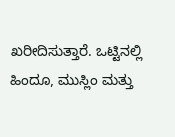ಖರೀದಿಸುತ್ತಾರೆ. ಒಟ್ಟಿನಲ್ಲಿ ಹಿಂದೂ, ಮುಸ್ಲಿಂ ಮತ್ತು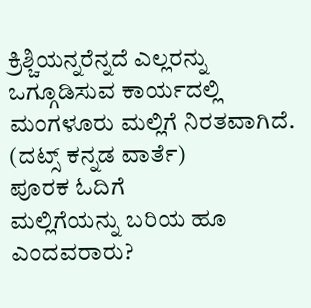ಕ್ರಿಶ್ಚಿಯನ್ನರೆನ್ನದೆ ಎಲ್ಲರನ್ನು ಒಗ್ಗೂಡಿಸುವ ಕಾರ್ಯದಲ್ಲಿ ಮಂಗಳೂರು ಮಲ್ಲಿಗೆ ನಿರತವಾಗಿದೆ.
(ದಟ್ಸ್ ಕನ್ನಡ ವಾರ್ತೆ)
ಪೂರಕ ಓದಿಗೆ
ಮಲ್ಲಿಗೆಯನ್ನು ಬರಿಯ ಹೂ ಎಂದವರಾರು?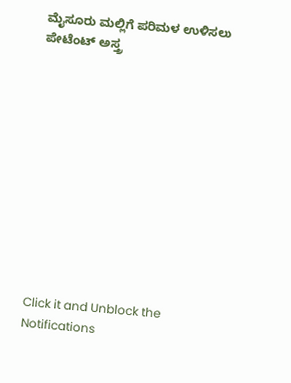ಮೈಸೂರು ಮಲ್ಲಿಗೆ ಪರಿಮಳ ಉಳಿಸಲು ಪೇಟೆಂಟ್ ಅಸ್ತ್ರ












Click it and Unblock the Notifications